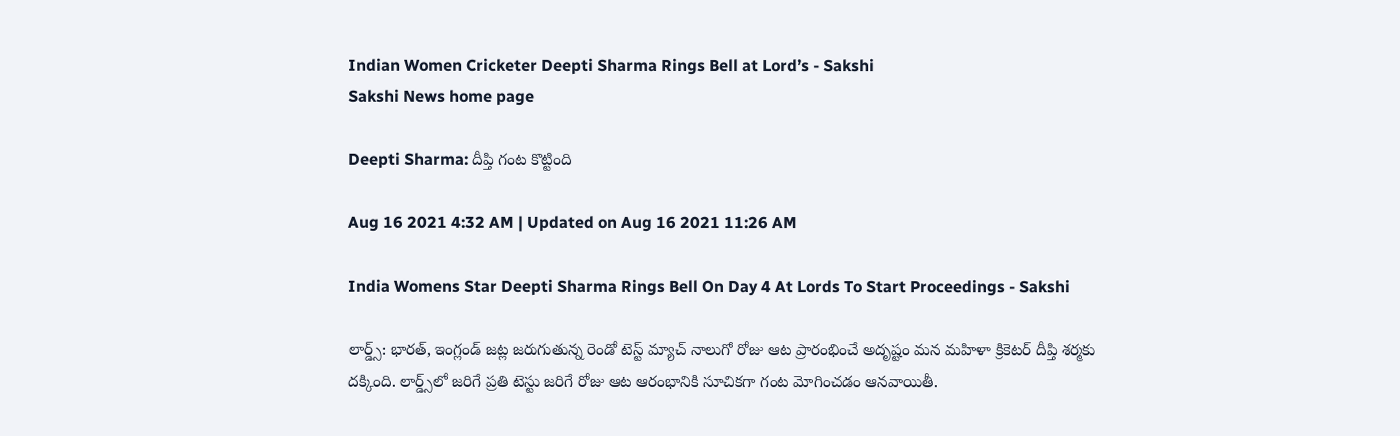Indian Women Cricketer Deepti Sharma Rings Bell at Lord’s - Sakshi
Sakshi News home page

Deepti Sharma: దీప్తి గంట కొట్టింది

Aug 16 2021 4:32 AM | Updated on Aug 16 2021 11:26 AM

India Womens Star Deepti Sharma Rings Bell On Day 4 At Lords To Start Proceedings - Sakshi

లార్డ్స్‌: భారత్‌, ఇంగ్లండ్‌ జట్ల జరుగుతున్న రెండో టెస్ట్‌ మ్యాచ్‌ నాలుగో రోజు ఆట ప్రారంభించే అదృష్టం మన మహిళా క్రికెటర్‌ దీప్తి శర్మకు దక్కింది. లార్డ్స్‌లో జరిగే ప్రతి టెస్టు జరిగే రోజు ఆట ఆరంభానికి సూచికగా గంట మోగించడం ఆనవాయితీ.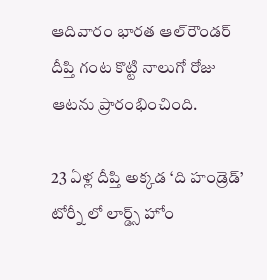ఆదివారం భారత ఆల్‌రౌండర్‌ దీప్తి గంట కొట్టి నాలుగో రోజు ఆటను ప్రారంభించింది.

23 ఏళ్ల దీప్తి అక్కడ ‘ది హండ్రెడ్‌’ టోర్నీ లో లార్డ్స్‌ హోం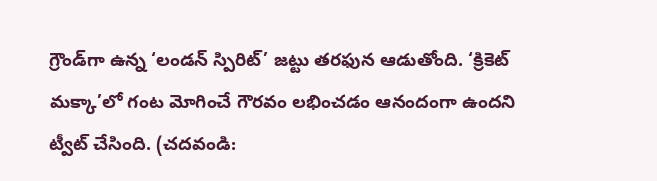గ్రౌండ్‌గా ఉన్న ‘లండన్‌ స్పిరిట్‌’ జట్టు తరఫున ఆడుతోంది. ‘క్రికెట్‌ మక్కా’లో గంట మోగించే గౌరవం లభించడం ఆనందంగా ఉందని ట్వీట్‌ చేసింది. (చదవండి: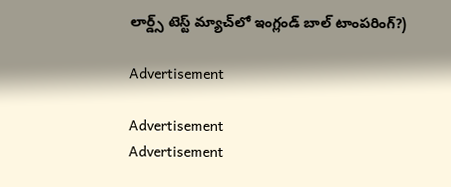లార్డ్స్‌ టెస్ట్‌ మ్యాచ్‌లో ఇంగ్లండ్‌ బాల్‌ టాంపరింగ్‌?)

Advertisement

Advertisement
Advertisement